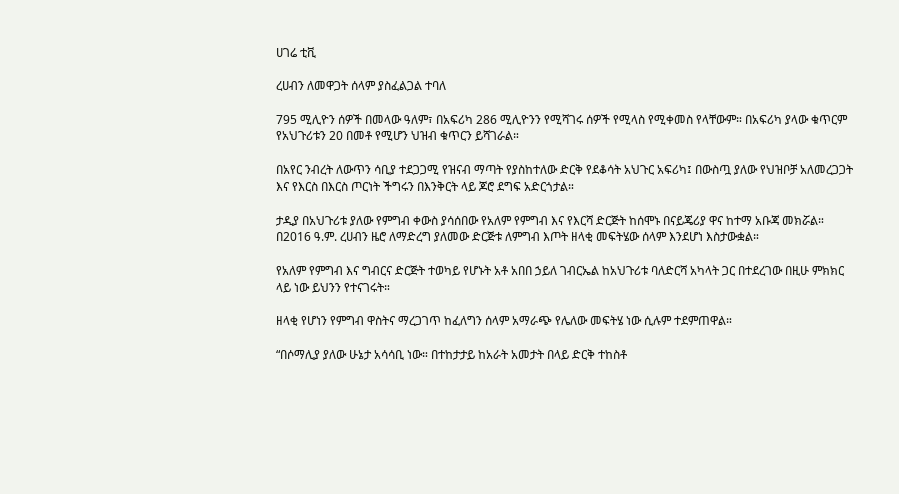ሀገሬ ቲቪ

ረሀብን ለመዋጋት ሰላም ያስፈልጋል ተባለ

795 ሚሊዮን ሰዎች በመላው ዓለም፣ በአፍሪካ 286 ሚሊዮንን የሚሻገሩ ሰዎች የሚላስ የሚቀመስ የላቸውም። በአፍሪካ ያላው ቁጥርም የአህጉሪቱን 20 በመቶ የሚሆን ህዝብ ቁጥርን ይሻገራል።

በአየር ንብረት ለውጥን ሳቢያ ተደጋጋሚ የዝናብ ማጣት የያስከተለው ድርቅ የደቆሳት አህጉር አፍሪካ፤ በውስጧ ያለው የህዝቦቻ አለመረጋጋት እና የእርስ በእርስ ጦርነት ችግሩን በእንቅርት ላይ ጆሮ ደግፍ አድርጎታል።

ታዲያ በአህጉሪቱ ያለው የምግብ ቀውስ ያሳሰበው የአለም የምግብ እና የእርሻ ድርጅት ከሰሞኑ በናይጄሪያ ዋና ከተማ አቡጃ መክሯል። በ2016 ዓ.ም. ረሀብን ዜሮ ለማድረግ ያለመው ድርጅቱ ለምግብ እጦት ዘላቂ መፍትሄው ሰላም እንደሆነ እስታውቋል።

የአለም የምግብ እና ግብርና ድርጅት ተወካይ የሆኑት አቶ አበበ ኃይለ ገብርኤል ከአህጉሪቱ ባለድርሻ አካላት ጋር በተደረገው በዚሁ ምክክር ላይ ነው ይህንን የተናገሩት።

ዘላቂ የሆነን የምግብ ዋስትና ማረጋገጥ ከፈለግን ሰላም አማራጭ የሌለው መፍትሄ ነው ሲሉም ተደምጠዋል።

“በሶማሊያ ያለው ሁኔታ አሳሳቢ ነው። በተከታታይ ከአራት አመታት በላይ ድርቅ ተከስቶ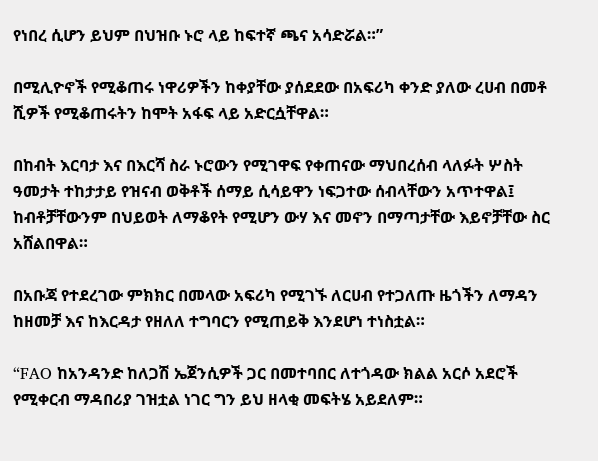የነበረ ሲሆን ይህም በህዝቡ ኑሮ ላይ ከፍተኛ ጫና አሳድሯል።”

በሚሊዮኖች የሚቆጠሩ ነዋሪዎችን ከቀያቸው ያሰደደው በአፍሪካ ቀንድ ያለው ረሀብ በመቶ ሺዎች የሚቆጠሩትን ከሞት አፋፍ ላይ አድርሷቸዋል።

በከብት እርባታ እና በእርሻ ስራ ኑሮውን የሚገዋፍ የቀጠናው ማህበረሰብ ላለፉት ሦስት ዓመታት ተከታታይ የዝናብ ወቅቶች ሰማይ ሲሳይዋን ነፍጋተው ሰብላቸውን አጥተዋል፤ ከብቶቻቸውንም በህይወት ለማቆየት የሚሆን ውሃ እና መኖን በማጣታቸው እይኖቻቸው ስር አሸልበዋል።

በአቡጃ የተደረገው ምክክር በመላው አፍሪካ የሚገኙ ለርሀብ የተጋለጡ ዜጎችን ለማዳን ከዘመቻ እና ከእርዳታ የዘለለ ተግባርን የሚጠይቅ እንደሆነ ተነስቷል።

“FAO ከአንዳንድ ከለጋሽ ኤጀንሲዎች ጋር በመተባበር ለተጎዳው ክልል አርሶ አደሮች የሚቀርብ ማዳበሪያ ገዝቷል ነገር ግን ይህ ዘላቂ መፍትሄ አይደለም።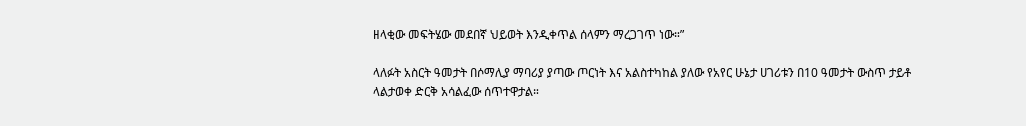ዘላቂው መፍትሄው መደበኛ ህይወት እንዲቀጥል ሰላምን ማረጋገጥ ነው።”

ላለፉት አስርት ዓመታት በሶማሊያ ማባሪያ ያጣው ጦርነት እና አልስተካከል ያለው የአየር ሁኔታ ሀገሪቱን በ10 ዓመታት ውስጥ ታይቶ ላልታወቀ ድርቅ አሳልፈው ሰጥተዋታል።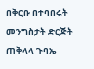በቅርቡ በተባበሩት መንግስታት ድርጅት ጠቅላላ ጉባኤ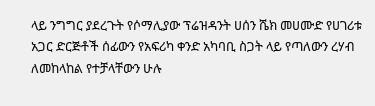ላይ ንግግር ያደረጉት የሶማሊያው ፕሬዝዳንት ሀሰን ሼክ መሀሙድ የሀገሪቱ አጋር ድርጅቶች ሰፊውን የአፍሪካ ቀንድ አካባቢ ስጋት ላይ የጣለውን ረሃብ ለመከላከል የተቻላቸውን ሁሉ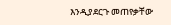እንዲያደርጉ መጠየቃቸው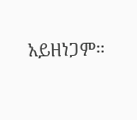አይዘነጋም።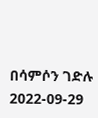በሳምሶን ገድሉ
2022-09-29